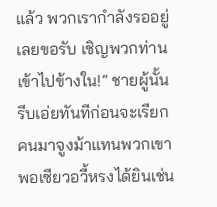แล้ว พวกเรากำลังรออยู่เลยขอรับ เชิญพวกท่านเข้าไปข้างใน!” ชายผู้นั้นรีบเอ่ยทันทีก่อนจะเรียกคนมาจูงม้าแทนพวกเขา
พอเซียวอวี้หรงได้ยินเช่น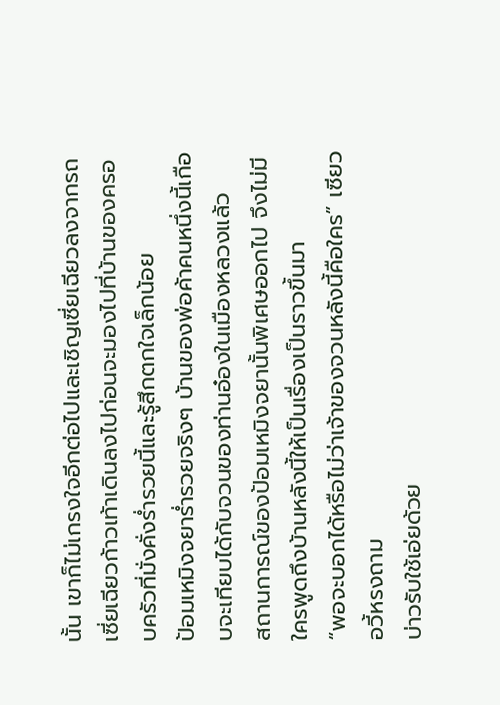นั้น เขาก็ไม่เกรงใจอีกต่อไปและเชิญเซี่ยเฉียวลงจากรถ
เซี่ยเฉียวก้าวเท้าเดินลงไปก่อนจะมองไปที่บ้านของครอบครัวที่มั่งคั่งร่ำรวยนี้และรู้สึกตกใจเล็กน้อย
ป้อมเหมิงจยาร่ำรวยจริงๆ บ้านของพ่อค้าคนหนึ่งนี้เกือบจะเทียบได้กับจวนของท่านอ๋องในเมืองหลวงแล้ว
สถานการณ์ของป้อมเหมิงจยานั้นพิเศษออกไป จึงไม่มีใครพูดถึงบ้านหลังนี้ให้เป็นเรื่องเป็นราวขึ้นมา
“พอจะบอกได้หรือไม่ว่าเจ้าของจวนหลังนี้คือใคร” เซียวอวี้หรงถาม
บ่าวรับใช้เอ่ยด้วย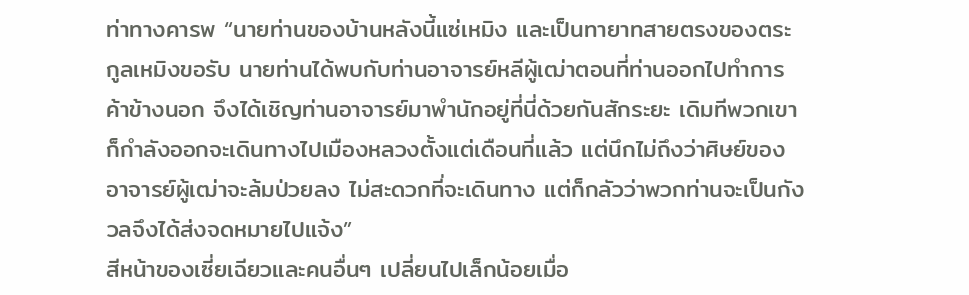ท่าทางคารพ “นายท่านของบ้านหลังนี้แซ่เหมิง และเป็นทายาทสายตรงของตระกูลเหมิงขอรับ นายท่านได้พบกับท่านอาจารย์หลีผู้เฒ่าตอนที่ท่านออกไปทำการค้าข้างนอก จึงได้เชิญท่านอาจารย์มาพำนักอยู่ที่นี่ด้วยกันสักระยะ เดิมทีพวกเขาก็กำลังออกจะเดินทางไปเมืองหลวงตั้งแต่เดือนที่แล้ว แต่นึกไม่ถึงว่าศิษย์ของอาจารย์ผู้เฒ่าจะล้มป่วยลง ไม่สะดวกที่จะเดินทาง แต่ก็กลัวว่าพวกท่านจะเป็นกังวลจึงได้ส่งจดหมายไปแจ้ง”
สีหน้าของเซี่ยเฉียวและคนอื่นๆ เปลี่ยนไปเล็กน้อยเมื่อ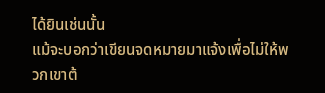ได้ยินเช่นนั้น
แม้จะบอกว่าเขียนจดหมายมาแจ้งเพื่อไม่ให้พวกเขาต้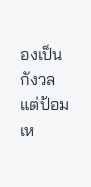องเป็นกังวล แต่ป้อมเห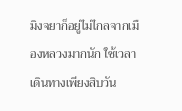มิงจยาก็อยู่ไม่ไกลจากเมืองหลวงมากนัก ใช้เวลาเดินทางเพียงสิบวัน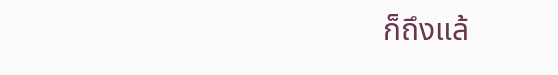ก็ถึงแล้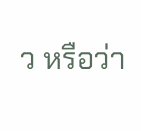ว หรือว่า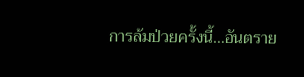การล้มป่วยครั้งนี้…อันตราย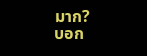มาก?
บอก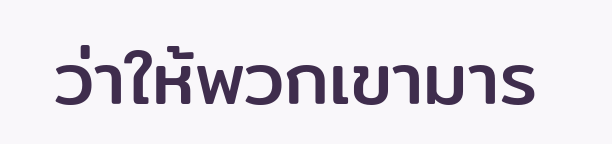ว่าให้พวกเขามาร